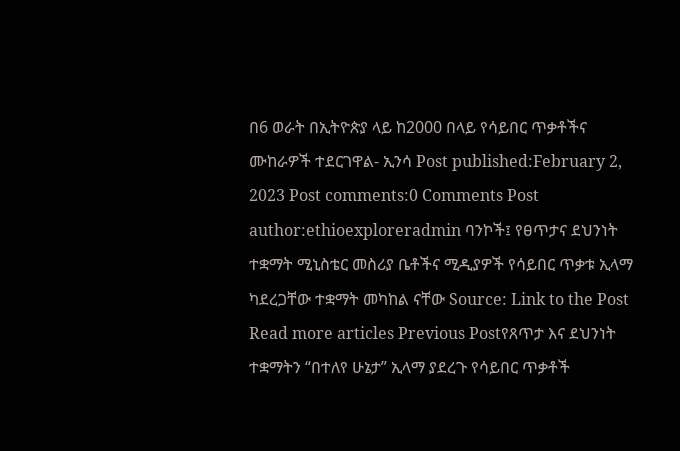በ6 ወራት በኢትዮጵያ ላይ ከ2000 በላይ የሳይበር ጥቃቶችና ሙከራዎች ተደርገዋል- ኢንሳ Post published:February 2, 2023 Post comments:0 Comments Post author:ethioexploreradmin ባንኮች፤ የፀጥታና ደህንነት ተቋማት ሚኒስቴር መስሪያ ቤቶችና ሚዲያዎች የሳይበር ጥቃቱ ኢላማ ካደረጋቸው ተቋማት መካከል ናቸው Source: Link to the Post Read more articles Previous Postየጸጥታ እና ደህንነት ተቋማትን “በተለየ ሁኔታ” ኢላማ ያደረጉ የሳይበር ጥቃቶች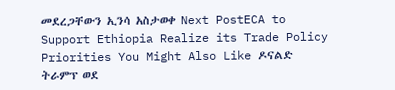መደረጋቸውን ኢንሳ አስታወቀ Next PostECA to Support Ethiopia Realize its Trade Policy Priorities You Might Also Like ዶናልድ ትራምፕ ወደ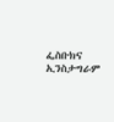ፌስቡክና ኢንስታግራም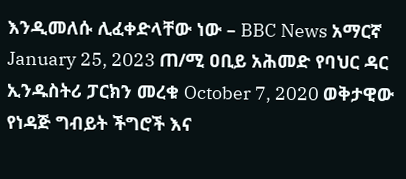እንዲመለሱ ሊፈቀድላቸው ነው – BBC News አማርኛ January 25, 2023 ጠ/ሚ ዐቢይ አሕመድ የባህር ዳር ኢንዱስትሪ ፓርክን መረቁ October 7, 2020 ወቅታዊው የነዳጅ ግብይት ችግሮች እና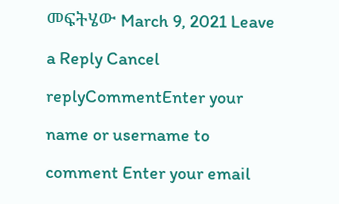መፍትሄው March 9, 2021 Leave a Reply Cancel replyCommentEnter your name or username to comment Enter your email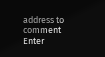address to comment Enter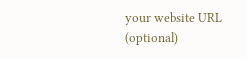your website URL (optional)